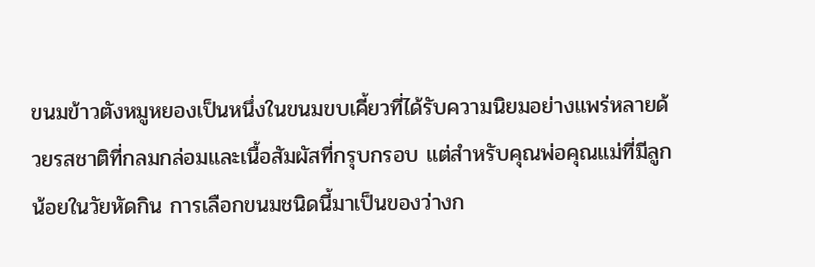ขนมข้าวตังหมูหยองเป็นหนึ่งในขนมขบเคี้ยวที่ได้รับความนิยมอย่างแพร่หลายด้วยรสชาติที่กลมกล่อมและเนื้อสัมผัสที่กรุบกรอบ แต่สำหรับคุณพ่อคุณแม่ที่มีลูกน้อยในวัยหัดกิน การเลือกขนมชนิดนี้มาเป็นของว่างก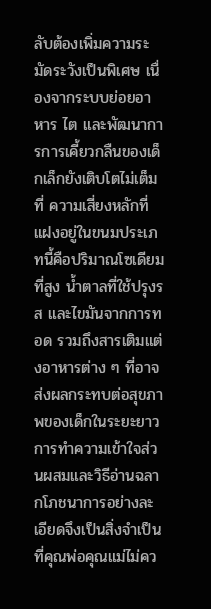ลับต้องเพิ่มความระมัดระวังเป็นพิเศษ เนื่องจากระบบย่อยอาหาร ไต และพัฒนาการการเคี้ยวกลืนของเด็กเล็กยังเติบโตไม่เต็มที่ ความเสี่ยงหลักที่แฝงอยู่ในขนมประเภทนี้คือปริมาณโซเดียมที่สูง น้ำตาลที่ใช้ปรุงรส และไขมันจากการทอด รวมถึงสารเติมแต่งอาหารต่าง ๆ ที่อาจส่งผลกระทบต่อสุขภาพของเด็กในระยะยาว การทำความเข้าใจส่วนผสมและวิธีอ่านฉลากโภชนาการอย่างละเอียดจึงเป็นสิ่งจำเป็นที่คุณพ่อคุณแม่ไม่คว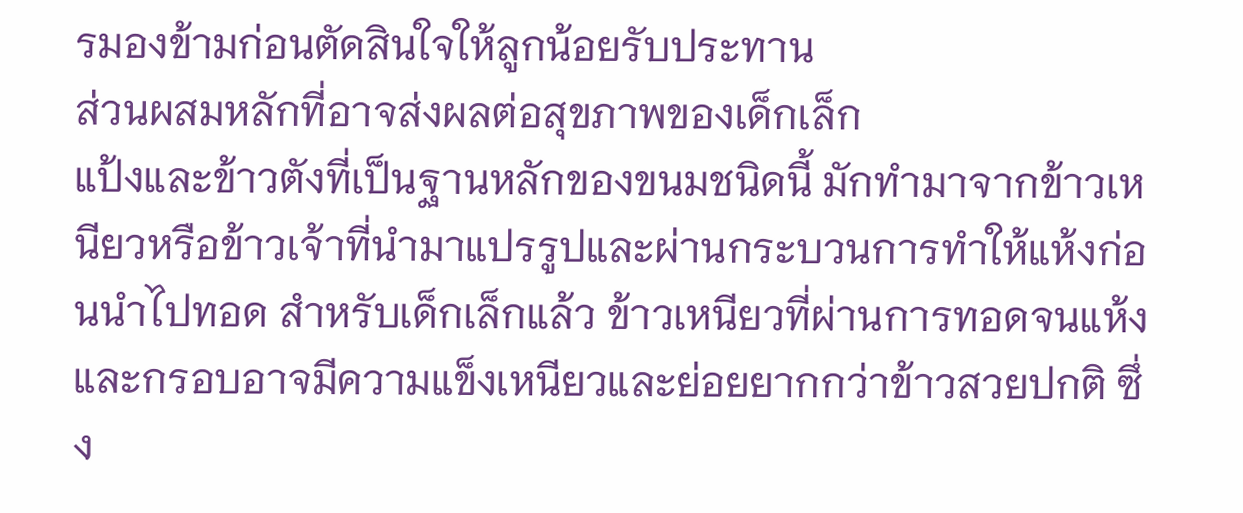รมองข้ามก่อนตัดสินใจให้ลูกน้อยรับประทาน
ส่วนผสมหลักที่อาจส่งผลต่อสุขภาพของเด็กเล็ก
แป้งและข้าวตังที่เป็นฐานหลักของขนมชนิดนี้ มักทำมาจากข้าวเหนียวหรือข้าวเจ้าที่นำมาแปรรูปและผ่านกระบวนการทำให้แห้งก่อนนำไปทอด สำหรับเด็กเล็กแล้ว ข้าวเหนียวที่ผ่านการทอดจนแห้งและกรอบอาจมีความแข็งเหนียวและย่อยยากกว่าข้าวสวยปกติ ซึ่ง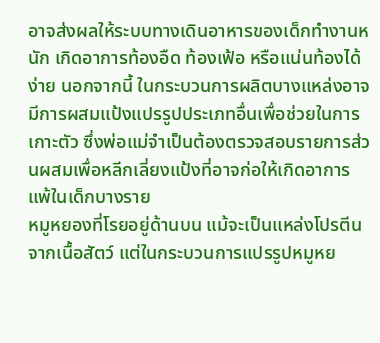อาจส่งผลให้ระบบทางเดินอาหารของเด็กทำงานหนัก เกิดอาการท้องอืด ท้องเฟ้อ หรือแน่นท้องได้ง่าย นอกจากนี้ ในกระบวนการผลิตบางแหล่งอาจมีการผสมแป้งแปรรูปประเภทอื่นเพื่อช่วยในการเกาะตัว ซึ่งพ่อแม่จำเป็นต้องตรวจสอบรายการส่วนผสมเพื่อหลีกเลี่ยงแป้งที่อาจก่อให้เกิดอาการแพ้ในเด็กบางราย
หมูหยองที่โรยอยู่ด้านบน แม้จะเป็นแหล่งโปรตีนจากเนื้อสัตว์ แต่ในกระบวนการแปรรูปหมูหย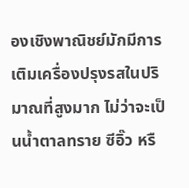องเชิงพาณิชย์มักมีการเติมเครื่องปรุงรสในปริมาณที่สูงมาก ไม่ว่าจะเป็นน้ำตาลทราย ซีอิ๊ว หรื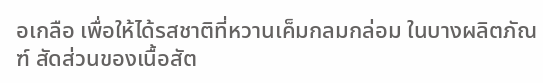อเกลือ เพื่อให้ได้รสชาติที่หวานเค็มกลมกล่อม ในบางผลิตภัณฑ์ สัดส่วนของเนื้อสัต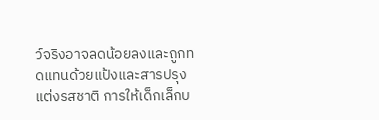ว์จริงอาจลดน้อยลงและถูกทดแทนด้วยแป้งและสารปรุงแต่งรสชาติ การให้เด็กเล็กบ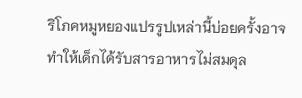ริโภคหมูหยองแปรรูปเหล่านี้บ่อยครั้งอาจทำให้เด็กได้รับสารอาหารไม่สมดุล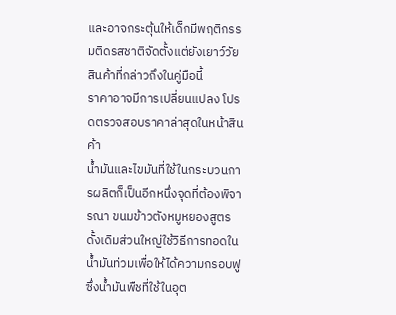และอาจกระตุ้นให้เด็กมีพฤติกรรมติดรสชาติจัดตั้งแต่ยังเยาว์วัย
สินค้าที่กล่าวถึงในคู่มือนี้
ราคาอาจมีการเปลี่ยนแปลง โปรดตรวจสอบราคาล่าสุดในหน้าสินค้า
น้ำมันและไขมันที่ใช้ในกระบวนการผลิตก็เป็นอีกหนึ่งจุดที่ต้องพิจารณา ขนมข้าวตังหมูหยองสูตรดั้งเดิมส่วนใหญ่ใช้วิธีการทอดในน้ำมันท่วมเพื่อให้ได้ความกรอบฟู ซึ่งน้ำมันพืชที่ใช้ในอุต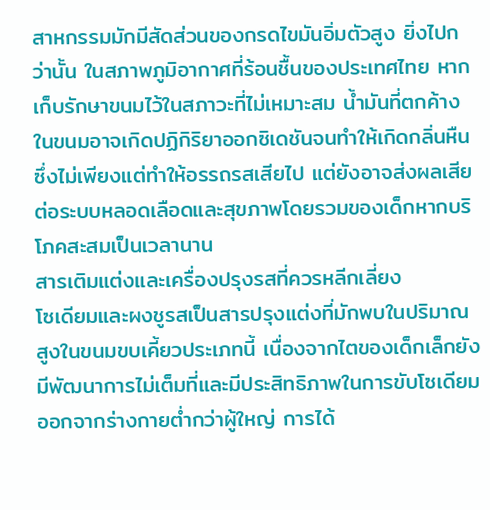สาหกรรมมักมีสัดส่วนของกรดไขมันอิ่มตัวสูง ยิ่งไปกว่านั้น ในสภาพภูมิอากาศที่ร้อนชื้นของประเทศไทย หากเก็บรักษาขนมไว้ในสภาวะที่ไม่เหมาะสม น้ำมันที่ตกค้างในขนมอาจเกิดปฏิกิริยาออกซิเดชันจนทำให้เกิดกลิ่นหืน ซึ่งไม่เพียงแต่ทำให้อรรถรสเสียไป แต่ยังอาจส่งผลเสียต่อระบบหลอดเลือดและสุขภาพโดยรวมของเด็กหากบริโภคสะสมเป็นเวลานาน
สารเติมแต่งและเครื่องปรุงรสที่ควรหลีกเลี่ยง
โซเดียมและผงชูรสเป็นสารปรุงแต่งที่มักพบในปริมาณสูงในขนมขบเคี้ยวประเภทนี้ เนื่องจากไตของเด็กเล็กยังมีพัฒนาการไม่เต็มที่และมีประสิทธิภาพในการขับโซเดียมออกจากร่างกายต่ำกว่าผู้ใหญ่ การได้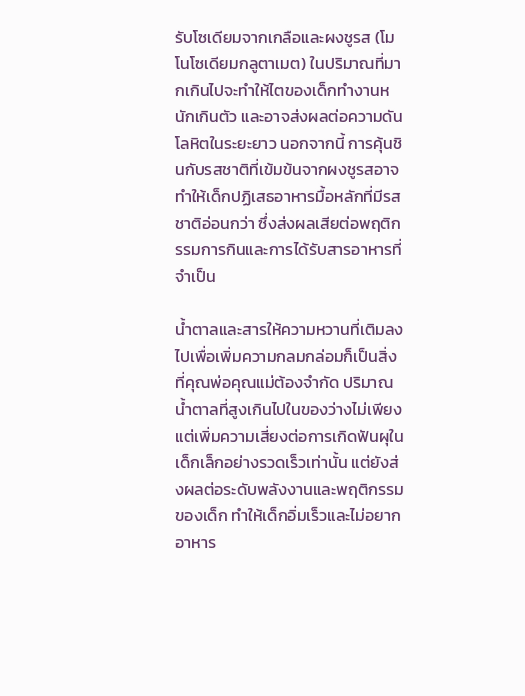รับโซเดียมจากเกลือและผงชูรส (โมโนโซเดียมกลูตาเมต) ในปริมาณที่มากเกินไปจะทำให้ไตของเด็กทำงานหนักเกินตัว และอาจส่งผลต่อความดันโลหิตในระยะยาว นอกจากนี้ การคุ้นชินกับรสชาติที่เข้มข้นจากผงชูรสอาจทำให้เด็กปฏิเสธอาหารมื้อหลักที่มีรสชาติอ่อนกว่า ซึ่งส่งผลเสียต่อพฤติกรรมการกินและการได้รับสารอาหารที่จำเป็น

น้ำตาลและสารให้ความหวานที่เติมลงไปเพื่อเพิ่มความกลมกล่อมก็เป็นสิ่งที่คุณพ่อคุณแม่ต้องจำกัด ปริมาณน้ำตาลที่สูงเกินไปในของว่างไม่เพียงแต่เพิ่มความเสี่ยงต่อการเกิดฟันผุในเด็กเล็กอย่างรวดเร็วเท่านั้น แต่ยังส่งผลต่อระดับพลังงานและพฤติกรรมของเด็ก ทำให้เด็กอิ่มเร็วและไม่อยากอาหาร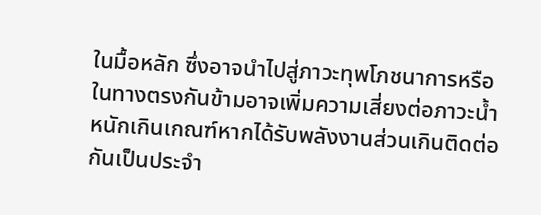ในมื้อหลัก ซึ่งอาจนำไปสู่ภาวะทุพโภชนาการหรือในทางตรงกันข้ามอาจเพิ่มความเสี่ยงต่อภาวะน้ำหนักเกินเกณฑ์หากได้รับพลังงานส่วนเกินติดต่อกันเป็นประจำ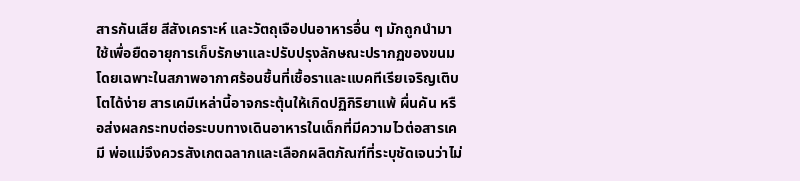สารกันเสีย สีสังเคราะห์ และวัตถุเจือปนอาหารอื่น ๆ มักถูกนำมาใช้เพื่อยืดอายุการเก็บรักษาและปรับปรุงลักษณะปรากฏของขนม โดยเฉพาะในสภาพอากาศร้อนชื้นที่เชื้อราและแบคทีเรียเจริญเติบโตได้ง่าย สารเคมีเหล่านี้อาจกระตุ้นให้เกิดปฏิกิริยาแพ้ ผื่นคัน หรือส่งผลกระทบต่อระบบทางเดินอาหารในเด็กที่มีความไวต่อสารเคมี พ่อแม่จึงควรสังเกตฉลากและเลือกผลิตภัณฑ์ที่ระบุชัดเจนว่าไม่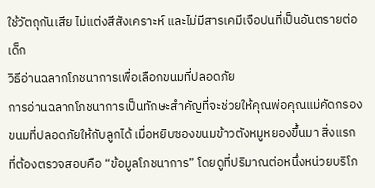ใช้วัตถุกันเสีย ไม่แต่งสีสังเคราะห์ และไม่มีสารเคมีเจือปนที่เป็นอันตรายต่อเด็ก
วิธีอ่านฉลากโภชนาการเพื่อเลือกขนมที่ปลอดภัย
การอ่านฉลากโภชนาการเป็นทักษะสำคัญที่จะช่วยให้คุณพ่อคุณแม่คัดกรองขนมที่ปลอดภัยให้กับลูกได้ เมื่อหยิบซองขนมข้าวตังหมูหยองขึ้นมา สิ่งแรกที่ต้องตรวจสอบคือ “ข้อมูลโภชนาการ” โดยดูที่ปริมาณต่อหนึ่งหน่วยบริโภ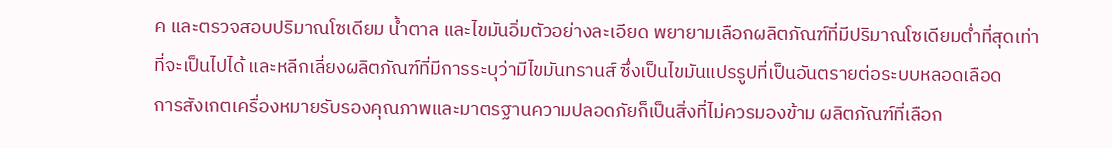ค และตรวจสอบปริมาณโซเดียม น้ำตาล และไขมันอิ่มตัวอย่างละเอียด พยายามเลือกผลิตภัณฑ์ที่มีปริมาณโซเดียมต่ำที่สุดเท่าที่จะเป็นไปได้ และหลีกเลี่ยงผลิตภัณฑ์ที่มีการระบุว่ามีไขมันทรานส์ ซึ่งเป็นไขมันแปรรูปที่เป็นอันตรายต่อระบบหลอดเลือด
การสังเกตเครื่องหมายรับรองคุณภาพและมาตรฐานความปลอดภัยก็เป็นสิ่งที่ไม่ควรมองข้าม ผลิตภัณฑ์ที่เลือก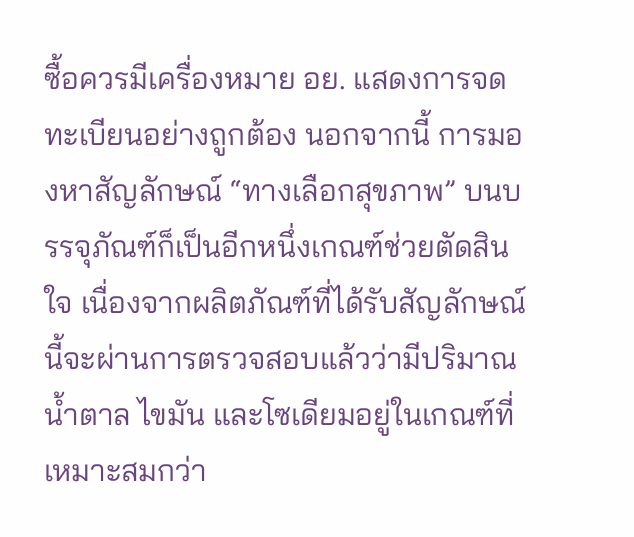ซื้อควรมีเครื่องหมาย อย. แสดงการจดทะเบียนอย่างถูกต้อง นอกจากนี้ การมองหาสัญลักษณ์ “ทางเลือกสุขภาพ” บนบรรจุภัณฑ์ก็เป็นอีกหนึ่งเกณฑ์ช่วยตัดสินใจ เนื่องจากผลิตภัณฑ์ที่ได้รับสัญลักษณ์นี้จะผ่านการตรวจสอบแล้วว่ามีปริมาณน้ำตาล ไขมัน และโซเดียมอยู่ในเกณฑ์ที่เหมาะสมกว่า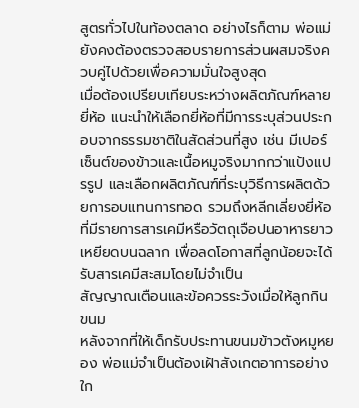สูตรทั่วไปในท้องตลาด อย่างไรก็ตาม พ่อแม่ยังคงต้องตรวจสอบรายการส่วนผสมจริงควบคู่ไปด้วยเพื่อความมั่นใจสูงสุด
เมื่อต้องเปรียบเทียบระหว่างผลิตภัณฑ์หลายยี่ห้อ แนะนำให้เลือกยี่ห้อที่มีการระบุส่วนประกอบจากธรรมชาติในสัดส่วนที่สูง เช่น มีเปอร์เซ็นต์ของข้าวและเนื้อหมูจริงมากกว่าแป้งแปรรูป และเลือกผลิตภัณฑ์ที่ระบุวิธีการผลิตด้วยการอบแทนการทอด รวมถึงหลีกเลี่ยงยี่ห้อที่มีรายการสารเคมีหรือวัตถุเจือปนอาหารยาวเหยียดบนฉลาก เพื่อลดโอกาสที่ลูกน้อยจะได้รับสารเคมีสะสมโดยไม่จำเป็น
สัญญาณเตือนและข้อควรระวังเมื่อให้ลูกกินขนม
หลังจากที่ให้เด็กรับประทานขนมข้าวตังหมูหยอง พ่อแม่จำเป็นต้องเฝ้าสังเกตอาการอย่างใก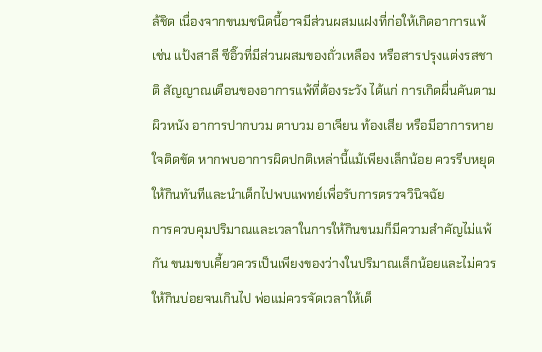ล้ชิด เนื่องจากขนมชนิดนี้อาจมีส่วนผสมแฝงที่ก่อให้เกิดอาการแพ้ เช่น แป้งสาลี ซีอิ๊วที่มีส่วนผสมของถั่วเหลือง หรือสารปรุงแต่งรสชาติ สัญญาณเตือนของอาการแพ้ที่ต้องระวัง ได้แก่ การเกิดผื่นคันตามผิวหนัง อาการปากบวม ตาบวม อาเจียน ท้องเสีย หรือมีอาการหายใจติดขัด หากพบอาการผิดปกติเหล่านี้แม้เพียงเล็กน้อย ควรรีบหยุดให้กินทันทีและนำเด็กไปพบแพทย์เพื่อรับการตรวจวินิจฉัย
การควบคุมปริมาณและเวลาในการให้กินขนมก็มีความสำคัญไม่แพ้กัน ขนมขบเคี้ยวควรเป็นเพียงของว่างในปริมาณเล็กน้อยและไม่ควรให้กินบ่อยจนเกินไป พ่อแม่ควรจัดเวลาให้เด็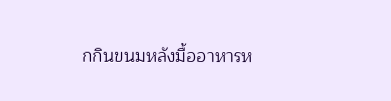กกินขนมหลังมื้ออาหารห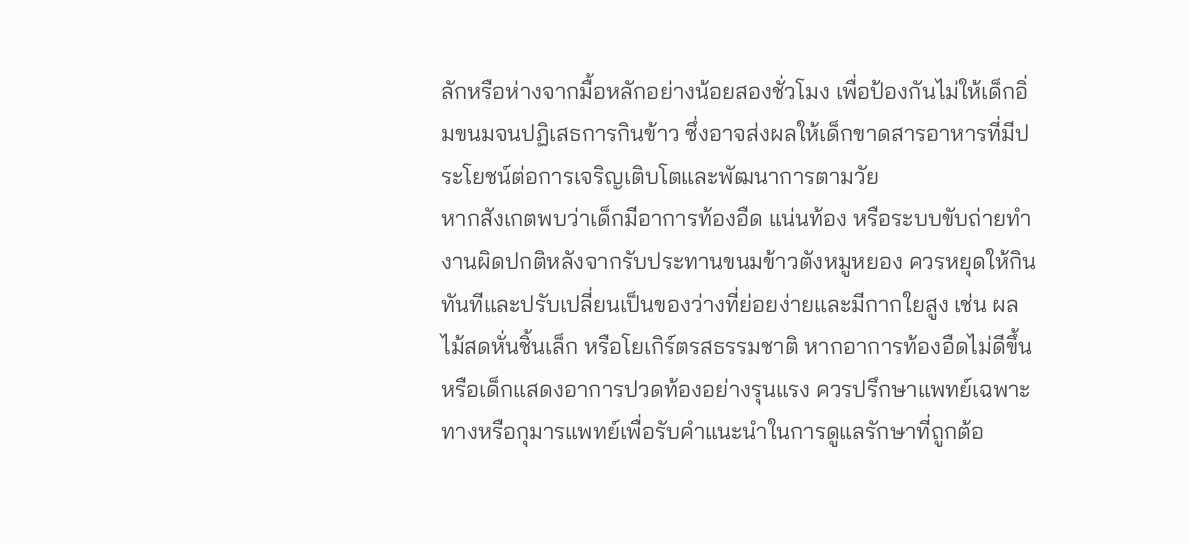ลักหรือห่างจากมื้อหลักอย่างน้อยสองชั่วโมง เพื่อป้องกันไม่ให้เด็กอิ่มขนมจนปฏิเสธการกินข้าว ซึ่งอาจส่งผลให้เด็กขาดสารอาหารที่มีประโยชน์ต่อการเจริญเติบโตและพัฒนาการตามวัย
หากสังเกตพบว่าเด็กมีอาการท้องอืด แน่นท้อง หรือระบบขับถ่ายทำงานผิดปกติหลังจากรับประทานขนมข้าวตังหมูหยอง ควรหยุดให้กินทันทีและปรับเปลี่ยนเป็นของว่างที่ย่อยง่ายและมีกากใยสูง เช่น ผลไม้สดหั่นชิ้นเล็ก หรือโยเกิร์ตรสธรรมชาติ หากอาการท้องอืดไม่ดีขึ้นหรือเด็กแสดงอาการปวดท้องอย่างรุนแรง ควรปรึกษาแพทย์เฉพาะทางหรือกุมารแพทย์เพื่อรับคำแนะนำในการดูแลรักษาที่ถูกต้อ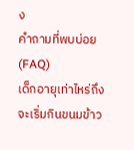ง
คำถามที่พบบ่อย (FAQ)
เด็กอายุเท่าไหร่ถึงจะเริ่มกินขนมข้าว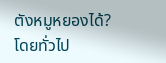ตังหมูหยองได้?
โดยทั่วไป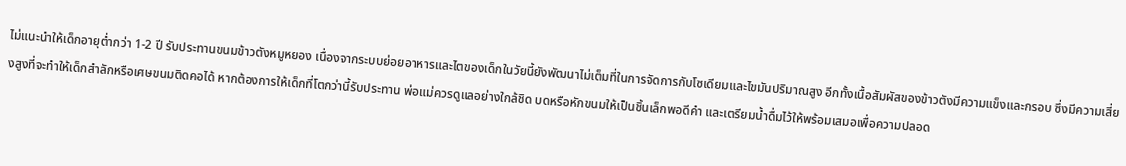ไม่แนะนำให้เด็กอายุต่ำกว่า 1-2 ปี รับประทานขนมข้าวตังหมูหยอง เนื่องจากระบบย่อยอาหารและไตของเด็กในวัยนี้ยังพัฒนาไม่เต็มที่ในการจัดการกับโซเดียมและไขมันปริมาณสูง อีกทั้งเนื้อสัมผัสของข้าวตังมีความแข็งและกรอบ ซึ่งมีความเสี่ยงสูงที่จะทำให้เด็กสำลักหรือเศษขนมติดคอได้ หากต้องการให้เด็กที่โตกว่านี้รับประทาน พ่อแม่ควรดูแลอย่างใกล้ชิด บดหรือหักขนมให้เป็นชิ้นเล็กพอดีคำ และเตรียมน้ำดื่มไว้ให้พร้อมเสมอเพื่อความปลอด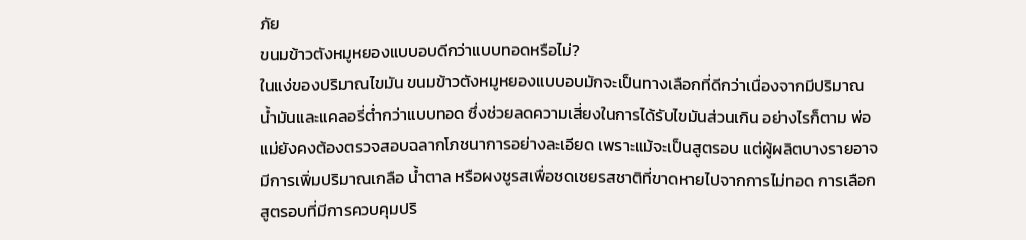ภัย
ขนมข้าวตังหมูหยองแบบอบดีกว่าแบบทอดหรือไม่?
ในแง่ของปริมาณไขมัน ขนมข้าวตังหมูหยองแบบอบมักจะเป็นทางเลือกที่ดีกว่าเนื่องจากมีปริมาณน้ำมันและแคลอรี่ต่ำกว่าแบบทอด ซึ่งช่วยลดความเสี่ยงในการได้รับไขมันส่วนเกิน อย่างไรก็ตาม พ่อแม่ยังคงต้องตรวจสอบฉลากโภชนาการอย่างละเอียด เพราะแม้จะเป็นสูตรอบ แต่ผู้ผลิตบางรายอาจมีการเพิ่มปริมาณเกลือ น้ำตาล หรือผงชูรสเพื่อชดเชยรสชาติที่ขาดหายไปจากการไม่ทอด การเลือกสูตรอบที่มีการควบคุมปริ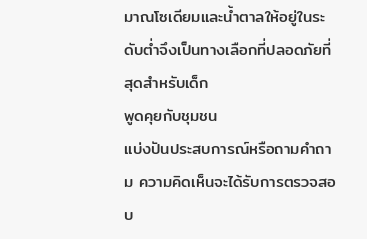มาณโซเดียมและน้ำตาลให้อยู่ในระดับต่ำจึงเป็นทางเลือกที่ปลอดภัยที่สุดสำหรับเด็ก
พูดคุยกับชุมชน
แบ่งปันประสบการณ์หรือถามคำถาม ความคิดเห็นจะได้รับการตรวจสอบ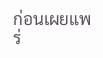ก่อนเผยแพร่